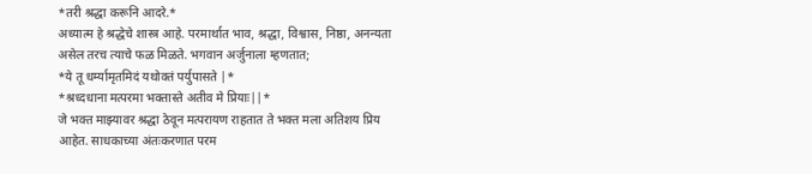*तरी श्रद्धा करूनि आदरे.*
अध्यात्म हे श्रद्धेचे शास्त्र आहे. परमार्थात भाव, श्रद्धा, विश्वास, निष्ठा, अनन्यता असेल तरच त्याचे फळ मिळते. भगवान अर्जुनाला म्हणतात;
*ये तू धर्म्यामृतमिदं यथोक्तं पर्युपासते |*
*श्रध्दधाना मत्परमा भक्तास्ते अतीव मे प्रियाः||*
जे भक्त माझ्यावर श्रद्धा ठेवून मत्परायण राहतात ते भक्त मला अतिशय प्रिय आहेत. साधकाच्या अंतःकरणात परम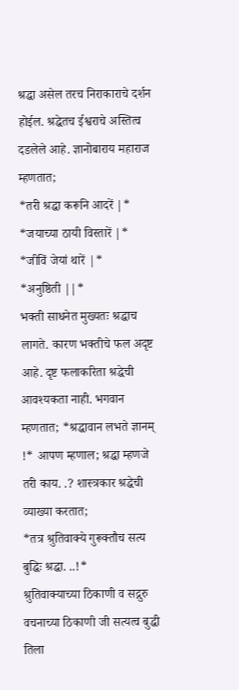श्रद्धा असेल तरच निराकाराचे दर्शन होईल. श्रद्धेतच ईश्वराचे अस्तित्व दडलेले आहे. ज्ञानोबाराय महाराज म्हणतात;
*तरी श्रद्धा करूनि आदरें |*
*जयाच्या ठायी विस्तारें |*
*जीविं जेयां थारें |*
*अनुष्ठिती ||*
भक्ती साधनेत मुख्यतः श्रद्धाच लागते. कारण भक्तीचे फल अदृष्ट आहे. दृष्ट फलाकरिता श्रद्धेची आवश्यकता नाही. भगवान म्हणतात; *श्रद्धावान लभते ज्ञानम् !* आपण म्हणाल; श्रद्धा म्हणजे तरी काय. .? शास्त्रकार श्रद्धेची व्याख्या करतात;
*तत्र श्रुतिवाक्ये गुरूक्तौच सत्य बुद्धिः श्रद्धा. ..!*
श्रुतिवाक्याच्या ठिकाणी व सद्गुरु वचनाच्या ठिकाणी जी सत्यत्व बुद्धी तिला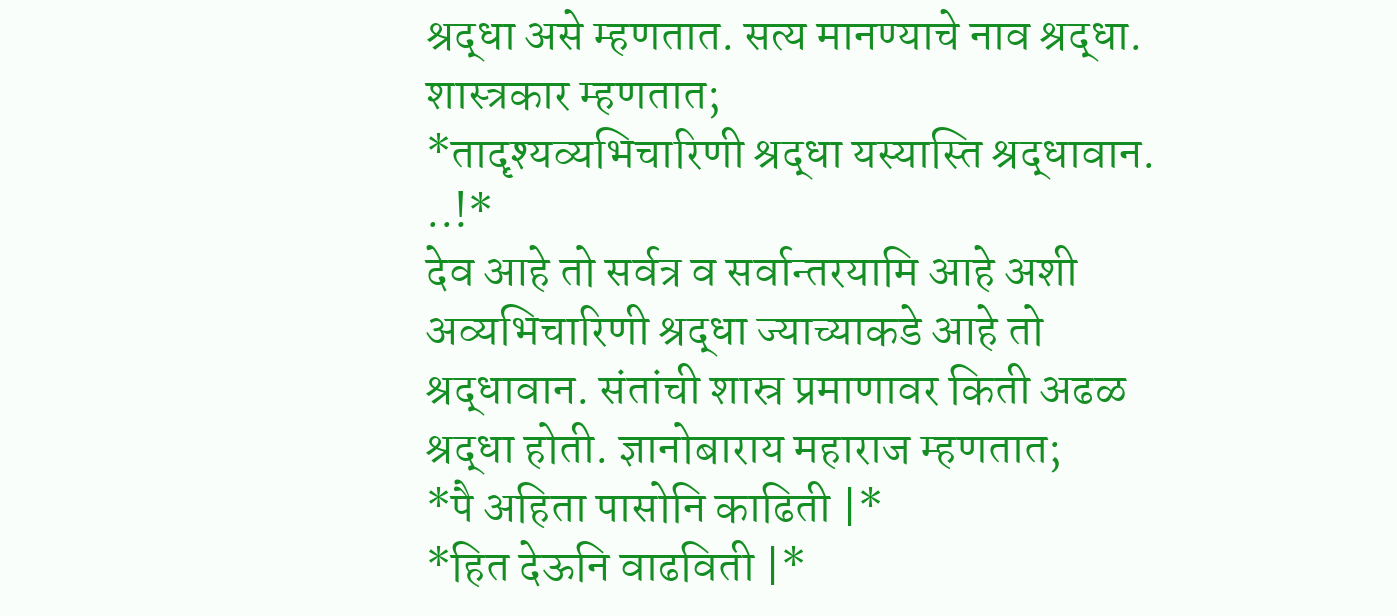श्रद्धा असे म्हणतात. सत्य मानण्याचे नाव श्रद्धा. शास्त्रकार म्हणतात;
*तादृश्यव्यभिचारिणी श्रद्धा यस्यास्ति श्रद्धावान. ..!*
देव आहे तो सर्वत्र व सर्वान्तरयामि आहे अशी अव्यभिचारिणी श्रद्धा ज्याच्याकडे आहे तो श्रद्धावान. संतांची शास्र प्रमाणावर किती अढळ श्रद्धा होती. ज्ञानोबाराय महाराज म्हणतात;
*पै अहिता पासोनि काढिती |*
*हित देऊनि वाढविती |*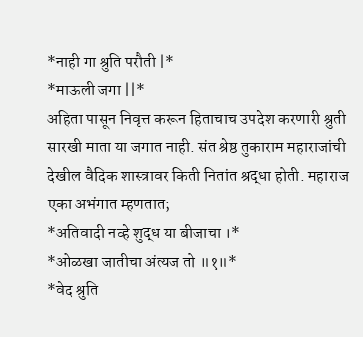*नाही गा श्रुति परौती |*
*माऊली जगा ||*
अहिता पासून निवृत्त करून हिताचाच उपदेश करणारी श्रुती सारखी माता या जगात नाही. संत श्रेष्ठ तुकाराम महाराजांची देखील वैदिक शास्त्रावर किती नितांत श्रद्धा होती. महाराज एका अभंगात म्हणतात;
*अतिवादी नव्हे शुद्ध या बीजाचा ।*
*ओळखा जातीचा अंत्यज तो ॥१॥*
*वेद श्रुति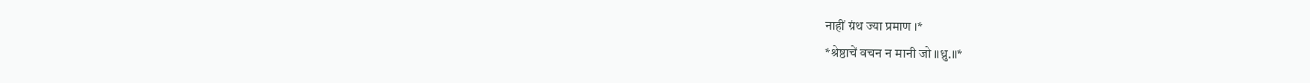नाहीं ग्रंथ ज्या प्रमाण ।*
*श्रेष्ठाचें वचन न मानी जो ॥ध्रु.॥*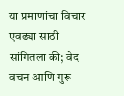या प्रमाणांचा विचार एवढ्या साठी सांगितला की; वेद वचन आणि गुरू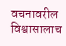वचनावरील विश्वासालाच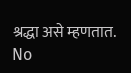श्रद्धा असे म्हणतात.
No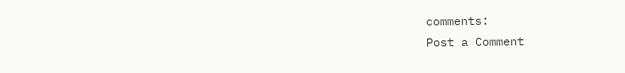comments:
Post a Comment